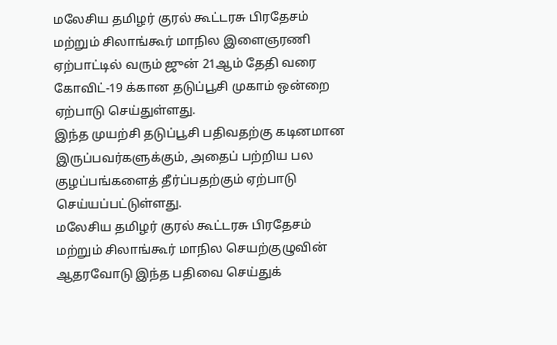மலேசிய தமிழர் குரல் கூட்டரசு பிரதேசம் மற்றும் சிலாங்கூர் மாநில இளைஞரணி ஏற்பாட்டில் வரும் ஜுன் 21ஆம் தேதி வரை கோவிட்-19 க்கான தடுப்பூசி முகாம் ஒன்றை ஏற்பாடு செய்துள்ளது.
இந்த முயற்சி தடுப்பூசி பதிவதற்கு கடினமான இருப்பவர்களுக்கும், அதைப் பற்றிய பல குழப்பங்களைத் தீர்ப்பதற்கும் ஏற்பாடு செய்யப்பட்டுள்ளது.
மலேசிய தமிழர் குரல் கூட்டரசு பிரதேசம் மற்றும் சிலாங்கூர் மாநில செயற்குழுவின் ஆதரவோடு இந்த பதிவை செய்துக்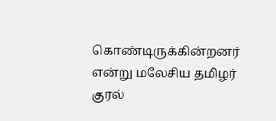கொண்டிருக்கின்றனர் என்று மலேசிய தமிழர் குரல்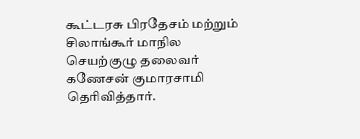கூட்டரசு பிரதேசம் மற்றும் சிலாங்கூர் மாநில செயற்குழு தலைவர் கணேசன் குமாரசாமி தெரிவித்தார்.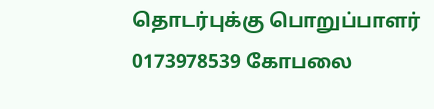தொடர்புக்கு பொறுப்பாளர் 0173978539 கோபலை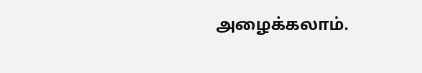அழைக்கலாம்.